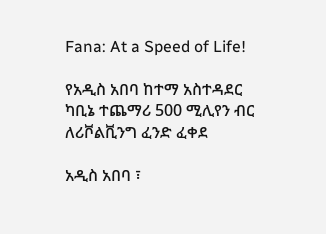Fana: At a Speed of Life!

የአዲስ አበባ ከተማ አስተዳደር ካቢኔ ተጨማሪ 500 ሚሊየን ብር ለሪቮልቪንግ ፈንድ ፈቀደ

አዲስ አበባ ፣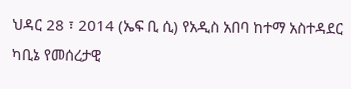ህዳር 28 ፣ 2014 (ኤፍ ቢ ሲ) የአዲስ አበባ ከተማ አስተዳደር ካቢኔ የመሰረታዊ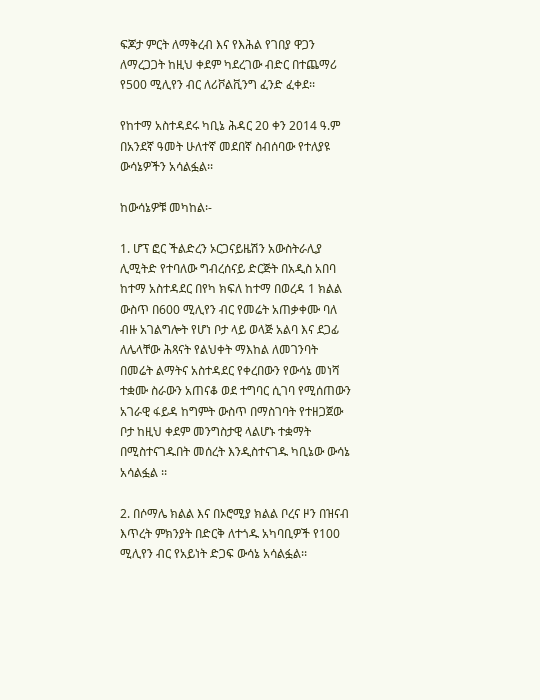ፍጆታ ምርት ለማቅረብ እና የእሕል የገበያ ዋጋን ለማረጋጋት ከዚህ ቀደም ካደረገው ብድር በተጨማሪ የ500 ሚሊየን ብር ለሪቮልቪንግ ፈንድ ፈቀደ፡፡

የከተማ አስተዳደሩ ካቢኔ ሕዳር 20 ቀን 2014 ዓ.ም በአንደኛ ዓመት ሁለተኛ መደበኛ ስብሰባው የተለያዩ ውሳኔዎችን አሳልፏል፡፡

ከውሳኔዎቹ መካከል፡-

1. ሆፕ ፎር ችልድረን ኦርጋናይዜሽን አውስትራሊያ ሊሚትድ የተባለው ግብረሰናይ ድርጅት በአዲስ አበባ ከተማ አስተዳደር በየካ ክፍለ ከተማ በወረዳ 1 ክልል ውስጥ በ600 ሚሊየን ብር የመሬት አጠቃቀሙ ባለ ብዙ አገልግሎት የሆነ ቦታ ላይ ወላጅ አልባ እና ደጋፊ ለሌላቸው ሕጻናት የልህቀት ማእከል ለመገንባት በመሬት ልማትና አስተዳደር የቀረበውን የውሳኔ መነሻ ተቋሙ ስራውን አጠናቆ ወደ ተግባር ሲገባ የሚሰጠውን አገራዊ ፋይዳ ከግምት ውስጥ በማስገባት የተዘጋጀው ቦታ ከዚህ ቀደም መንግስታዊ ላልሆኑ ተቋማት በሚስተናገዱበት መሰረት እንዲስተናገዱ ካቢኔው ውሳኔ አሳልፏል ፡፡

2. በሶማሌ ክልል እና በኦሮሚያ ክልል ቦረና ዞን በዝናብ እጥረት ምክንያት በድርቅ ለተጎዱ አካባቢዎች የ100 ሚሊየን ብር የአይነት ድጋፍ ውሳኔ አሳልፏል፡፡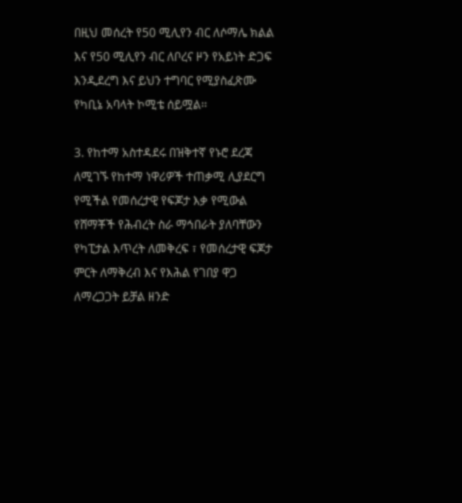በዚህ መሰረት የ50 ሚሊየን ብር ለሶማሌ ክልል እና የ50 ሚሊየን ብር ለቦረና ዞን የአይነት ድጋፍ እንዲደረግ እና ይህን ተግባር የሚያስፈጽሙ የካቢኔ አባላት ኮሚቴ ሰይሟል፡፡

3. የከተማ አስተዳደሩ በዝቅተኛ የኑሮ ደረጃ ለሚገኙ የከተማ ነዋሪዎች ተጠቃሚ ሊያደርግ የሚችል የመሰረታዊ የፍጆታ እቃ የሚውል የሸማቾች የሕብረት ስራ ማኅበራት ያለባቸውን የካፒታል እጥረት ለመቅረፍ ፣ የመሰረታዊ ፍጆታ ምርት ለማቅረብ እና የእሕል የገበያ ዋጋ ለማረጋጋት ይቻል ዘንድ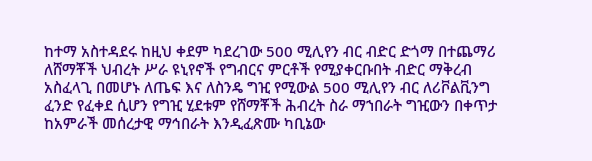ከተማ አስተዳደሩ ከዚህ ቀደም ካደረገው 500 ሚሊየን ብር ብድር ድጎማ በተጨማሪ ለሸማቾች ህብረት ሥራ ዩኒየኖች የግብርና ምርቶች የሚያቀርቡበት ብድር ማቅረብ አስፈላጊ በመሆኑ ለጤፍ እና ለስንዴ ግዢ የሚውል 500 ሚሊየን ብር ለሪቮልቪንግ ፈንድ የፈቀደ ሲሆን የግዢ ሂደቱም የሸማቾች ሕብረት ስራ ማኀበራት ግዢውን በቀጥታ ከአምራች መሰረታዊ ማኅበራት እንዲፈጽሙ ካቢኔው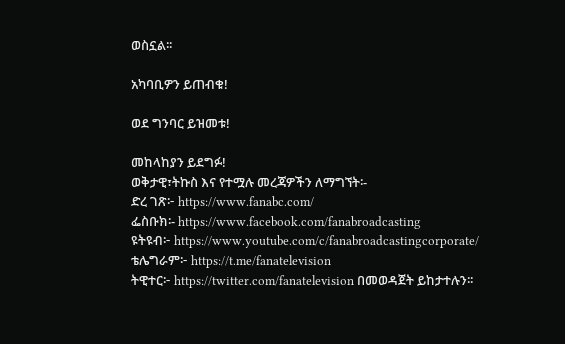ወስኗል፡፡

አካባቢዎን ይጠብቁ!

ወደ ግንባር ይዝመቱ!

መከላከያን ይደግፉ!
ወቅታዊ፣ትኩስ እና የተሟሉ መረጃዎችን ለማግኘት፡-
ድረ ገጽ፦ https://www.fanabc.com/
ፌስቡክ፡- https://www.facebook.com/fanabroadcasting
ዩትዩብ፦ https://www.youtube.com/c/fanabroadcastingcorporate/
ቴሌግራም፦ https://t.me/fanatelevision
ትዊተር፦ https://twitter.com/fanatelevision በመወዳጀት ይከታተሉን፡፡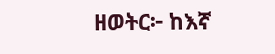ዘወትር፦ ከእኛ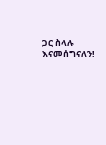ጋር ስላሉ እናመሰግናለን!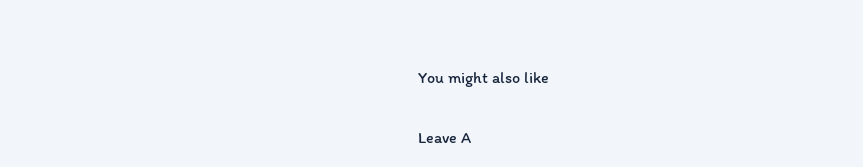You might also like

Leave A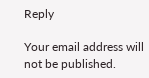Reply

Your email address will not be published.